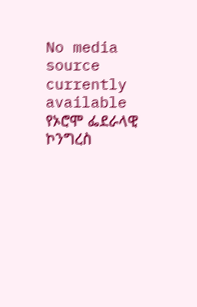No media source currently available
የኦሮሞ ፌደራላዊ ኮንግረስ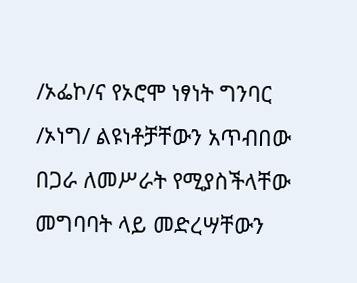/ኦፌኮ/ና የኦሮሞ ነፃነት ግንባር /ኦነግ/ ልዩነቶቻቸውን አጥብበው በጋራ ለመሥራት የሚያስችላቸው መግባባት ላይ መድረሣቸውን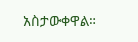አስታውቀዋል።